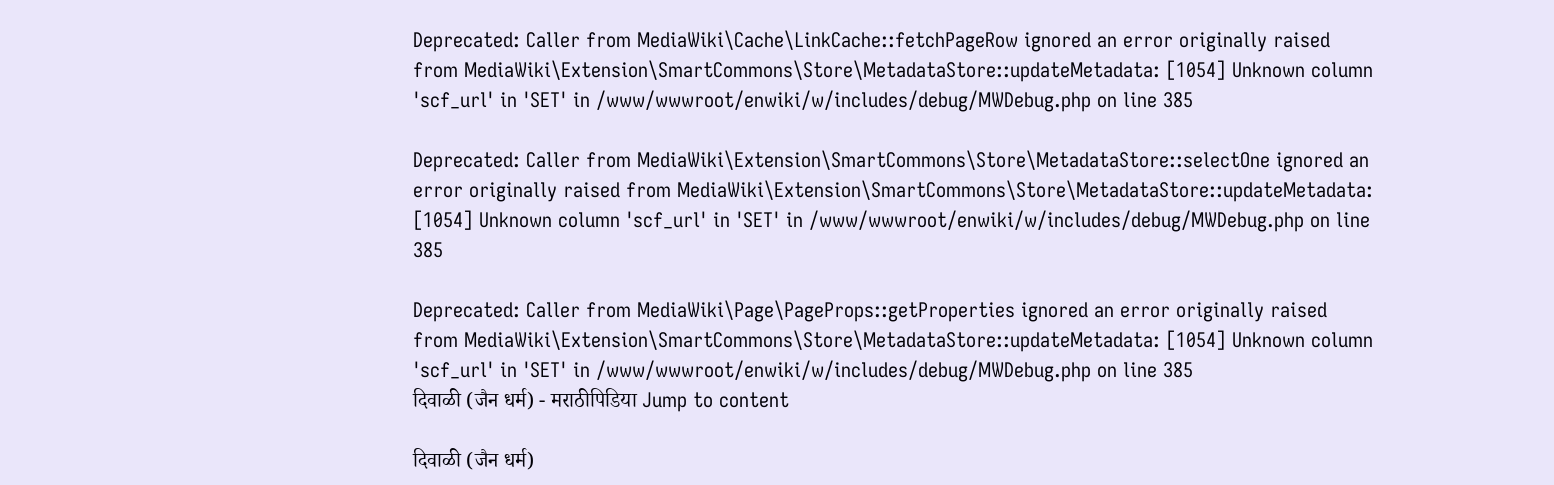Deprecated: Caller from MediaWiki\Cache\LinkCache::fetchPageRow ignored an error originally raised from MediaWiki\Extension\SmartCommons\Store\MetadataStore::updateMetadata: [1054] Unknown column 'scf_url' in 'SET' in /www/wwwroot/enwiki/w/includes/debug/MWDebug.php on line 385

Deprecated: Caller from MediaWiki\Extension\SmartCommons\Store\MetadataStore::selectOne ignored an error originally raised from MediaWiki\Extension\SmartCommons\Store\MetadataStore::updateMetadata: [1054] Unknown column 'scf_url' in 'SET' in /www/wwwroot/enwiki/w/includes/debug/MWDebug.php on line 385

Deprecated: Caller from MediaWiki\Page\PageProps::getProperties ignored an error originally raised from MediaWiki\Extension\SmartCommons\Store\MetadataStore::updateMetadata: [1054] Unknown column 'scf_url' in 'SET' in /www/wwwroot/enwiki/w/includes/debug/MWDebug.php on line 385
दिवाळी (जैन धर्म) - मराठीपिडिया Jump to content

दिवाळी (जैन धर्म)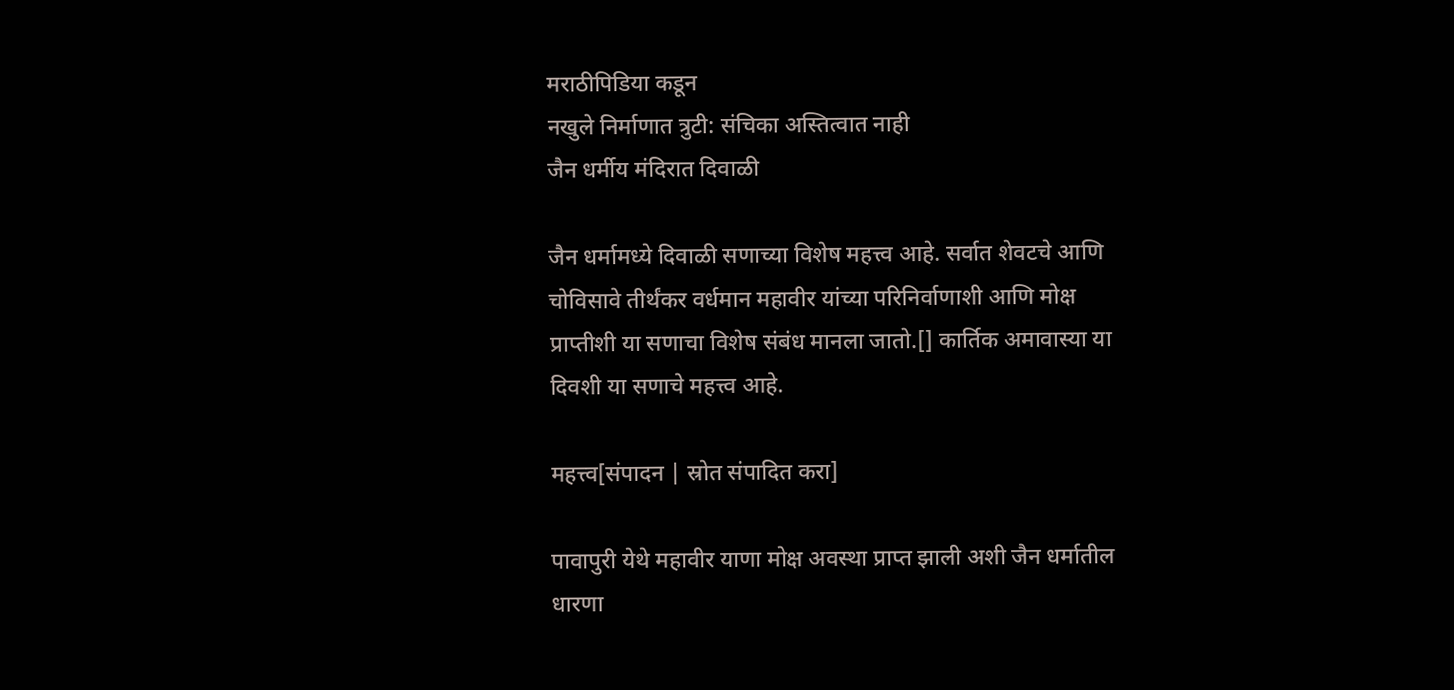मराठीपिडिया कडून
नखुले निर्माणात त्रुटी: संचिका अस्तित्वात नाही
जैन धर्मीय मंदिरात दिवाळी

जैन धर्मामध्ये दिवाळी सणाच्या विशेष महत्त्व आहे. सर्वात शेवटचे आणि चोविसावे तीर्थंकर वर्धमान महावीर यांच्या परिनिर्वाणाशी आणि मोक्ष प्राप्तीशी या सणाचा विशेष संबंध मानला जातो.[] कार्तिक अमावास्या या दिवशी या सणाचे महत्त्व आहे.

महत्त्व[संपादन | स्रोत संपादित करा]

पावापुरी येथे महावीर याणा मोक्ष अवस्था प्राप्त झाली अशी जैन धर्मातील धारणा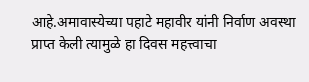आहे.अमावास्येच्या पहाटे महावीर यांनी निर्वाण अवस्था प्राप्त केली त्यामुळे हा दिवस महत्त्वाचा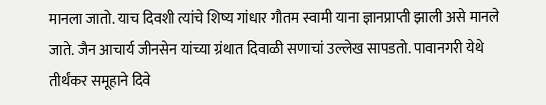मानला जातो. याच दिवशी त्यांचे शिष्य गांधार गौतम स्वामी याना ज्ञानप्राप्ती झाली असे मानले जाते. जैन आचार्य जीनसेन यांच्या ग्रंथात दिवाळी सणाचां उल्लेख सापडतो. पावानगरी येथे तीर्थंकर समूहाने दिवे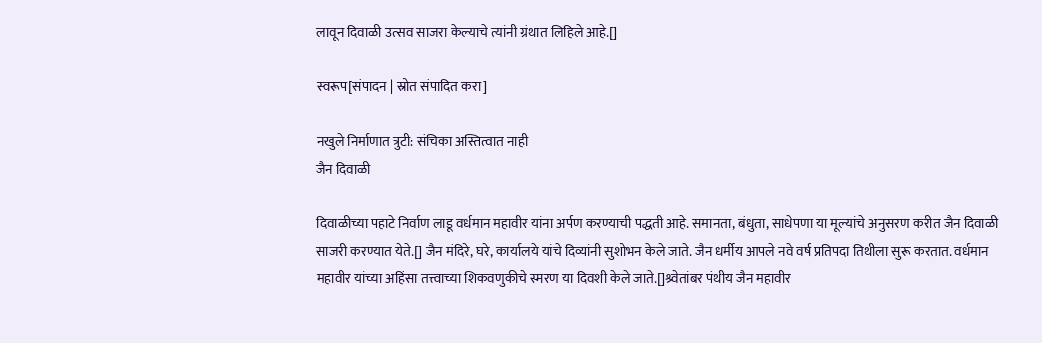लावून दिवाळी उत्सव साजरा केल्याचे त्यांनी ग्रंथात लिहिले आहे.[]

स्वरूप[संपादन | स्रोत संपादित करा]

नखुले निर्माणात त्रुटी: संचिका अस्तित्वात नाही
जैन दिवाळी

दिवाळीच्या पहाटे निर्वाण लाडू वर्धमान महावीर यांना अर्पण करण्याची पद्धती आहे. समानता, बंधुता, साधेपणा या मूल्यांचे अनुसरण करीत जैन दिवाळी साजरी करण्यात येते.[] जैन मंदिरे, घरे, कार्यालये यांचे दिव्यांनी सुशोभन केले जाते. जैन धर्मीय आपले नवे वर्ष प्रतिपदा तिथीला सुरू करतात. वर्धमान महावीर यांच्या अहिंसा तत्त्वाच्या शिकवणुकीचे स्मरण या दिवशी केले जाते.[]श्र्वेतांबर पंथीय जैन महावीर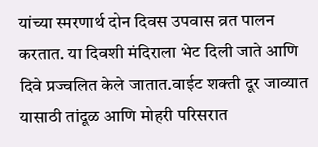यांच्या स्मरणार्थ दोन दिवस उपवास व्रत पालन करतात. या दिवशी मंदिराला भेट दिली जाते आणि दिवे प्रज्वलित केले जातात.वाईट शक्ती दूर जाव्यात यासाठी तांदूळ आणि मोहरी परिसरात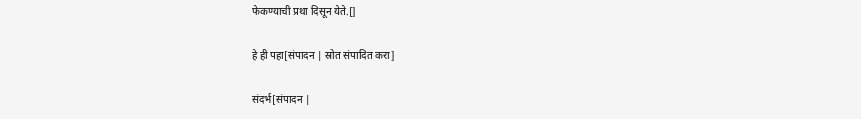फेकण्याची प्रथा दिसून येते.[]

हे ही पहा[संपादन | स्रोत संपादित करा]

संदर्भ[संपादन |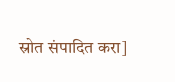स्रोत संपादित करा]